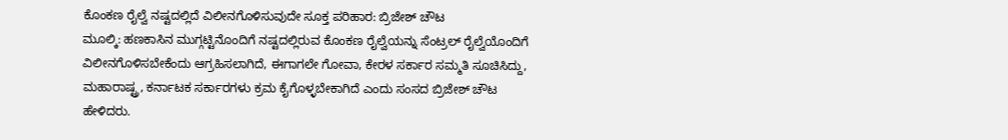ಕೊಂಕಣ ರೈಲ್ವೆ ನಷ್ಟದಲ್ಲಿದೆ ವಿಲೀನಗೊಳಿಸುವುದೇ ಸೂಕ್ತ ಪರಿಹಾರ: ಬ್ರಿಜೇಶ್ ಚೌಟ
ಮೂಲ್ಕಿ: ಹಣಕಾಸಿನ ಮುಗ್ಗಟ್ಟಿನೊಂದಿಗೆ ನಷ್ಟದಲ್ಲಿರುವ ಕೊಂಕಣ ರೈಲ್ವೆಯನ್ನು ಸೆಂಟ್ರಲ್ ರೈಲ್ವೆಯೊಂದಿಗೆ ವಿಲೀನಗೊಳಿಸಬೇಕೆಂದು ಆಗ್ರಹಿಸಲಾಗಿದೆ, ಈಗಾಗಲೇ ಗೋವಾ, ಕೇರಳ ಸರ್ಕಾರ ಸಮ್ಮತಿ ಸೂಚಿಸಿದ್ದು, ಮಹಾರಾಷ್ಟ್ರ, ಕರ್ನಾಟಕ ಸರ್ಕಾರಗಳು ಕ್ರಮ ಕೈಗೊಳ್ಳಬೇಕಾಗಿದೆ ಎಂದು ಸಂಸದ ಬ್ರಿಜೇಶ್ ಚೌಟ ಹೇಳಿದರು.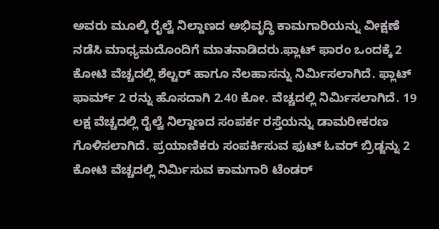ಅವರು ಮೂಲ್ಕಿ ರೈಲ್ವೆ ನಿಲ್ದಾಣದ ಅಭಿವೃದ್ಧಿ ಕಾಮಗಾರಿಯನ್ನು ವೀಕ್ಷಣೆ ನಡೆಸಿ ಮಾಧ್ಯಮದೊಂದಿಗೆ ಮಾತನಾಡಿದರು.ಫ್ಲಾಟ್ ಫಾರಂ ಒಂದಕ್ಕೆ 2 ಕೋಟಿ ವೆಚ್ಚದಲ್ಲಿ ಶೆಲ್ಟರ್ ಹಾಗೂ ನೆಲಹಾಸನ್ನು ನಿರ್ಮಿಸಲಾಗಿದೆ. ಫ್ಲಾಟ್ ಫಾರ್ಮ್ 2 ರನ್ನು ಹೊಸದಾಗಿ 2.40 ಕೋ. ವೆಚ್ಚದಲ್ಲಿ ನಿರ್ಮಿಸಲಾಗಿದೆ. 19 ಲಕ್ಷ ವೆಚ್ಚದಲ್ಲಿ ರೈಲ್ವೆ ನಿಲ್ದಾಣದ ಸಂಪರ್ಕ ರಸ್ತೆಯನ್ನು ಡಾಮರೀಕರಣ ಗೊಳಿಸಲಾಗಿದೆ. ಪ್ರಯಾಣಿಕರು ಸಂಪರ್ಕಿಸುವ ಫುಟ್ ಓವರ್ ಬ್ರಿಡ್ಜನ್ನು 2 ಕೋಟಿ ವೆಚ್ಚದಲ್ಲಿ ನಿರ್ಮಿಸುವ ಕಾಮಗಾರಿ ಟೆಂಡರ್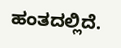ಹಂತದಲ್ಲಿದೆ.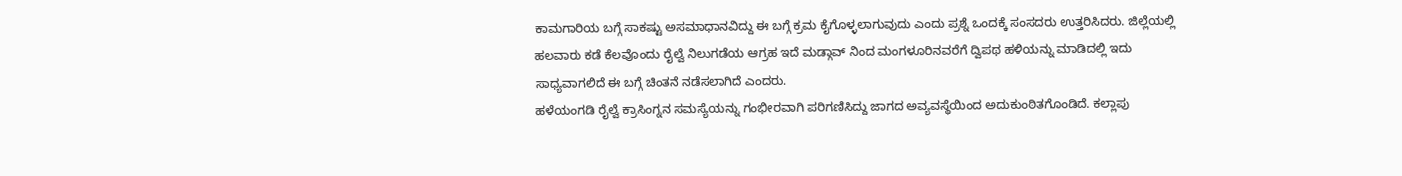ಕಾಮಗಾರಿಯ ಬಗ್ಗೆ ಸಾಕಷ್ಟು ಅಸಮಾಧಾನವಿದ್ದು ಈ ಬಗ್ಗೆ ಕ್ರಮ ಕೈಗೊಳ್ಳಲಾಗುವುದು ಎಂದು ಪ್ರಶ್ನೆ ಒಂದಕ್ಕೆ ಸಂಸದರು ಉತ್ತರಿಸಿದರು. ಜಿಲ್ಲೆಯಲ್ಲಿ ಹಲವಾರು ಕಡೆ ಕೆಲವೊಂದು ರೈಲ್ವೆ ನಿಲುಗಡೆಯ ಆಗ್ರಹ ಇದೆ ಮಡ್ಗಾವ್ ನಿಂದ ಮಂಗಳೂರಿನವರೆಗೆ ದ್ವಿಪಥ ಹಳಿಯನ್ನು ಮಾಡಿದಲ್ಲಿ ಇದು ಸಾಧ್ಯವಾಗಲಿದೆ ಈ ಬಗ್ಗೆ ಚಿಂತನೆ ನಡೆಸಲಾಗಿದೆ ಎಂದರು.
ಹಳೆಯಂಗಡಿ ರೈಲ್ವೆ ಕ್ರಾಸಿಂಗ್ನನ ಸಮಸ್ಯೆಯನ್ನು ಗಂಭೀರವಾಗಿ ಪರಿಗಣಿಸಿದ್ದು ಜಾಗದ ಅವ್ಯವಸ್ಥೆಯಿಂದ ಅದುಕುಂಠಿತಗೊಂಡಿದೆ. ಕಲ್ಲಾಪು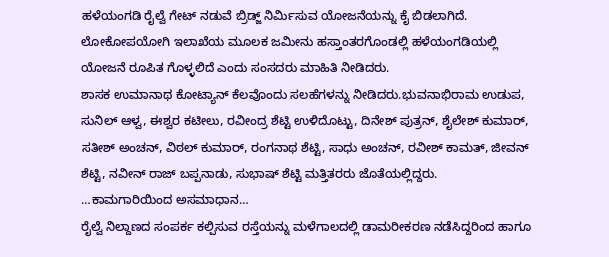ಹಳೆಯಂಗಡಿ ರೈಲ್ವೆ ಗೇಟ್ ನಡುವೆ ಬ್ರಿಡ್ಜ್ ನಿರ್ಮಿಸುವ ಯೋಜನೆಯನ್ನು ಕೈ ಬಿಡಲಾಗಿದೆ. ಲೋಕೋಪಯೋಗಿ ಇಲಾಖೆಯ ಮೂಲಕ ಜಮೀನು ಹಸ್ತಾಂತರಗೊಂಡಲ್ಲಿ ಹಳೆಯಂಗಡಿಯಲ್ಲಿ ಯೋಜನೆ ರೂಪಿತ ಗೊಳ್ಳಲಿದೆ ಎಂದು ಸಂಸದರು ಮಾಹಿತಿ ನೀಡಿದರು.
ಶಾಸಕ ಉಮಾನಾಥ ಕೋಟ್ಯಾನ್ ಕೆಲವೊಂದು ಸಲಹೆಗಳನ್ನು ನೀಡಿದರು.ಭುವನಾಭಿರಾಮ ಉಡುಪ, ಸುನಿಲ್ ಆಳ್ವ, ಈಶ್ವರ ಕಟೀಲು, ರವೀಂದ್ರ ಶೆಟ್ಟಿ ಉಳಿದೊಟ್ಟು, ದಿನೇಶ್ ಪುತ್ರನ್, ಶೈಲೇಶ್ ಕುಮಾರ್, ಸತೀಶ್ ಅಂಚನ್, ವಿಠಲ್ ಕುಮಾರ್, ರಂಗನಾಥ ಶೆಟ್ಟಿ, ಸಾಧು ಅಂಚನ್, ರವೀಶ್ ಕಾಮತ್, ಜೀವನ್ ಶೆಟ್ಟಿ, ನವೀನ್ ರಾಜ್ ಬಪ್ಪನಾಡು, ಸುಭಾಷ್ ಶೆಟ್ಟಿ ಮತ್ತಿತರರು ಜೊತೆಯಲ್ಲಿದ್ದರು.
…ಕಾಮಗಾರಿಯಿಂದ ಅಸಮಾಧಾನ…
ರೈಲ್ವೆ ನಿಲ್ದಾಣದ ಸಂಪರ್ಕ ಕಲ್ಪಿಸುವ ರಸ್ತೆಯನ್ನು ಮಳೆಗಾಲದಲ್ಲಿ ಡಾಮರೀಕರಣ ನಡೆಸಿದ್ದರಿಂದ ಹಾಗೂ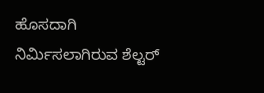ಹೊಸದಾಗಿ ನಿರ್ಮಿಸಲಾಗಿರುವ ಶೆಲ್ಟರ್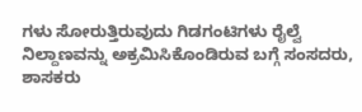ಗಳು ಸೋರುತ್ತಿರುವುದು ಗಿಡಗಂಟಿಗಳು ರೈಲ್ವೆ ನಿಲ್ದಾಣವನ್ನು ಅಕ್ರಮಿಸಿಕೊಂಡಿರುವ ಬಗ್ಗೆ ಸಂಸದರು, ಶಾಸಕರು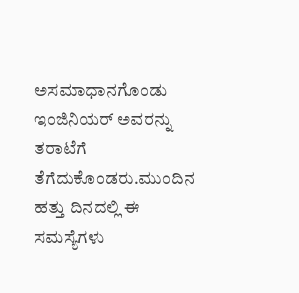ಅಸಮಾಧಾನಗೊಂಡು ಇಂಜಿನಿಯರ್ ಅವರನ್ನು ತರಾಟೆಗೆ ತೆಗೆದುಕೊಂಡರು.ಮುಂದಿನ ಹತ್ತು ದಿನದಲ್ಲಿ ಈ ಸಮಸ್ಯೆಗಳು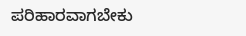ಪರಿಹಾರವಾಗಬೇಕು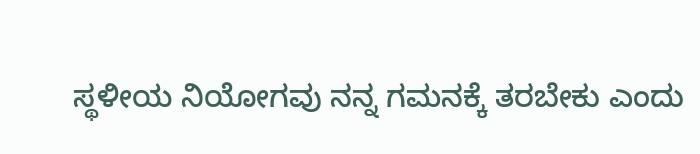ಸ್ಥಳೀಯ ನಿಯೋಗವು ನನ್ನ ಗಮನಕ್ಕೆ ತರಬೇಕು ಎಂದು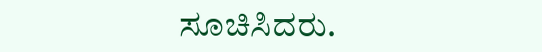ಸೂಚಿಸಿದರು.